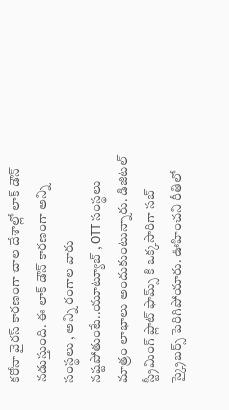కరోనా వైరస్ కారణంగా చాల దేశాల్లో లాక్ డౌన్ నడుస్తుంది. ఈ లాక్ డౌన్ కారణంగా అన్ని సంస్థలు , అన్ని రంగాల వారు నష్టపోతుంటే..యూట్యూబ్ , OTT సంస్థలు మాత్రం లాభాలు అందుకుంటున్నారు. డిజిటల్ స్ట్రీమింగ్ ప్లాట్ ఫామ్స్ కి ఒక్కసారిగా సబ్ స్క్రైబర్స్ పెరిగిపోయారు. ఊహించని రీతిలో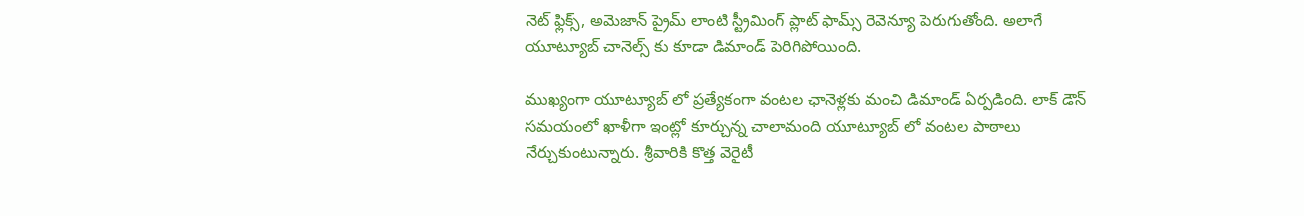నెట్ ఫ్లిక్స్, అమెజాన్ ప్రైమ్ లాంటి స్ట్రీమింగ్ ప్లాట్ ఫామ్స్ రెవెన్యూ పెరుగుతోంది. అలాగే యూట్యూబ్ చానెల్స్ కు కూడా డిమాండ్ పెరిగిపోయింది.

ముఖ్యంగా యూట్యూబ్ లో ప్రత్యేకంగా వంటల ఛానెళ్లకు మంచి డిమాండ్ ఏర్పడింది. లాక్ డౌన్ సమయంలో ఖాళీగా ఇంట్లో కూర్చున్న చాలామంది యూట్యూబ్ లో వంటల పాఠాలు నేర్చుకుంటున్నారు. శ్రీవారికి కొత్త వెరైటీ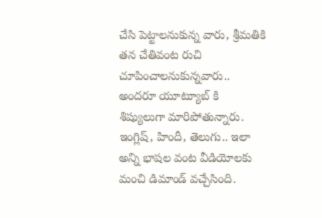చేసి పెట్టాలనుకున్న వారు, శ్రీమతికి తన చేతివంట రుచి చూపించాలనుకున్నవారు.. అందరూ యూట్యూబ్ కి శిష్యులుగా మారిపోతున్నారు. ఇంగ్లిష్, హిందీ, తెలుగు.. ఇలా అన్ని భాషల వంట వీడియోలకు మంచి డిమాండ్ వచ్చేసింది.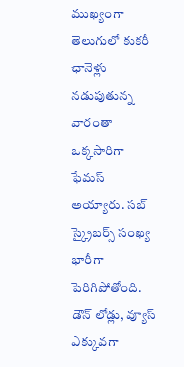ముఖ్యంగా తెలుగులో కుకరీ ఛానెళ్లు నడుపుతున్న వారంతా ఒక్కసారిగా ఫేమస్ అయ్యారు. సబ్ స్క్రైబర్స్ సంఖ్య భారీగా పెరిగిపోతోంది. డౌన్ లోడ్లు, వ్యూస్ ఎక్కువగా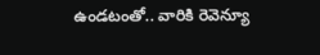ఉండటంతో.. వారికి రెవెన్యూ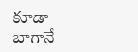కూడా బాగానే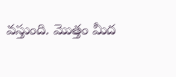వస్తుంది. మొత్తం మీద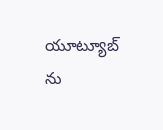యూట్యూబ్ ను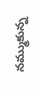నమ్ముకున్న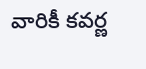వారికీ కవర్ణ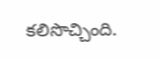కలిసొచ్చింది.